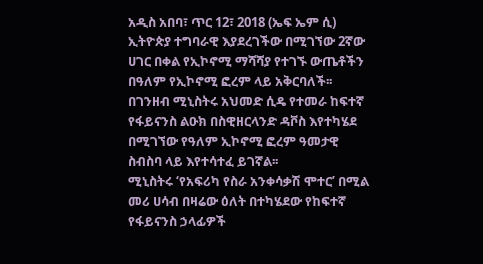አዲስ አበባ፣ ጥር 12፣ 2018 (ኤፍ ኤም ሲ) ኢትዮጵያ ተግባራዊ እያደረገችው በሚገኘው 2ኛው ሀገር በቀል የኢኮኖሚ ማሻሻያ የተገኙ ውጤቶችን በዓለም የኢኮኖሚ ፎረም ላይ አቅርባለች፡፡
በገንዘብ ሚኒስትሩ አህመድ ሲዴ የተመራ ከፍተኛ የፋይናንስ ልዑክ በስዊዘርላንድ ዳቮስ እየተካሄደ በሚገኘው የዓለም ኢኮኖሚ ፎረም ዓመታዊ ስብስባ ላይ እየተሳተፈ ይገኛል፡፡
ሚኒስትሩ ‘የአፍሪካ የስራ አንቀሳቃሽ ሞተር’ በሚል መሪ ሀሳብ በዛሬው ዕለት በተካሄደው የከፍተኛ የፋይናንስ ኃላፊዎች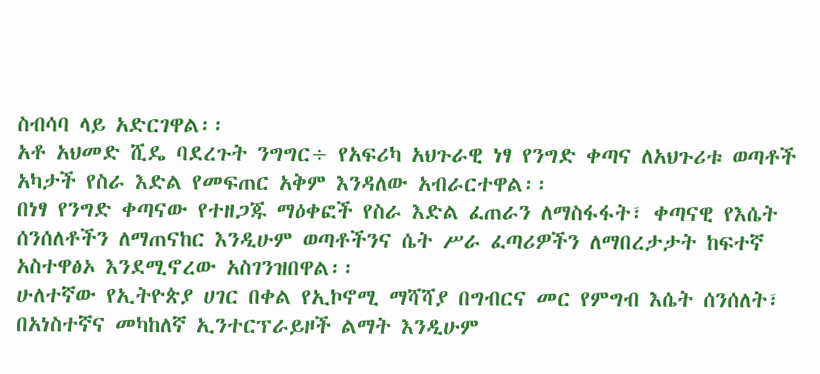ስብሳባ ላይ አድርገዋል፡፡
አቶ አህመድ ሺዴ ባደረጉት ንግግር÷ የአፍሪካ አህጉራዊ ነፃ የንግድ ቀጣና ለአህጉሪቱ ወጣቶች አካታች የስራ እድል የመፍጠር አቅም እንዳለው አብራርተዋል፡፡
በነፃ የንግድ ቀጣናው የተዘጋጁ ማዕቀፎች የስራ እድል ፈጠራን ለማስፋፋት፣ ቀጣናዊ የእሴት ሰንሰለቶችን ለማጠናከር እንዲሁም ወጣቶችንና ሴት ሥራ ፈጣሪዎችን ለማበረታታት ከፍተኛ አስተዋፅኦ እንደሚኖረው አስገንዝበዋል፡፡
ሁለተኛው የኢትዮጵያ ሀገር በቀል የኢኮኖሚ ማሻሻያ በግብርና መር የምግብ እሴት ሰንሰለት፣ በአነስተኛና መካከለኛ ኢንተርፕራይዞች ልማት እንዲሁም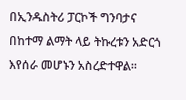በኢንዱስትሪ ፓርኮች ግንባታና በከተማ ልማት ላይ ትኩረቱን አድርጎ እየሰራ መሆኑን አስረድተዋል፡፡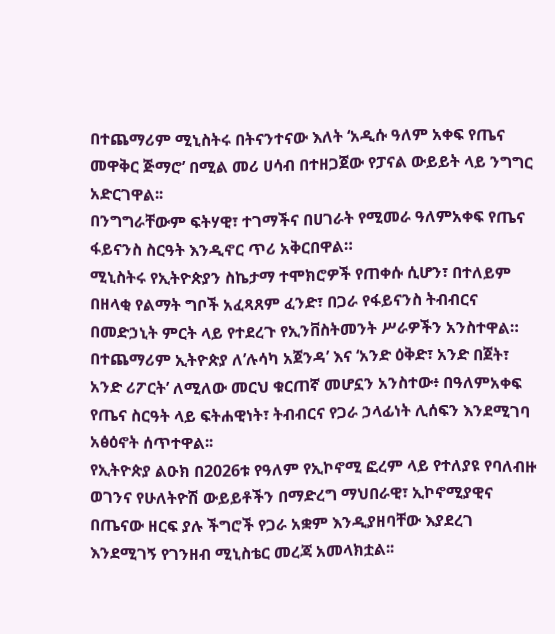በተጨማሪም ሚኒስትሩ በትናንተናው እለት ‘አዲሱ ዓለም አቀፍ የጤና መዋቅር ጅማሮ’ በሚል መሪ ሀሳብ በተዘጋጀው የፓናል ውይይት ላይ ንግግር አድርገዋል፡፡
በንግግራቸውም ፍትሃዊ፣ ተገማችና በሀገራት የሚመራ ዓለምአቀፍ የጤና ፋይናንስ ስርዓት እንዲኖር ጥሪ አቅርበዋል።
ሚኒስትሩ የኢትዮጵያን ስኬታማ ተሞክሮዎች የጠቀሱ ሲሆን፣ በተለይም በዘላቂ የልማት ግቦች አፈጻጸም ፈንድ፣ በጋራ የፋይናንስ ትብብርና በመድኃኒት ምርት ላይ የተደረጉ የኢንቨስትመንት ሥራዎችን አንስተዋል።
በተጨማሪም ኢትዮጵያ ለ’ሉሳካ አጀንዳ’ እና ‘አንድ ዕቅድ፣ አንድ በጀት፣ አንድ ሪፖርት’ ለሚለው መርህ ቁርጠኛ መሆኗን አንስተው፥ በዓለምአቀፍ የጤና ስርዓት ላይ ፍትሐዊነት፣ ትብብርና የጋራ ኃላፊነት ሊሰፍን እንደሚገባ አፅዕኖት ሰጥተዋል፡፡
የኢትዮጵያ ልዑክ በ2026ቱ የዓለም የኢኮኖሚ ፎረም ላይ የተለያዩ የባለብዙ ወገንና የሁለትዮሽ ውይይቶችን በማድረግ ማህበራዊ፣ ኢኮኖሚያዊና በጤናው ዘርፍ ያሉ ችግሮች የጋራ አቋም እንዲያዘባቸው እያደረገ እንደሚገኝ የገንዘብ ሚኒስቴር መረጃ አመላክቷል፡፡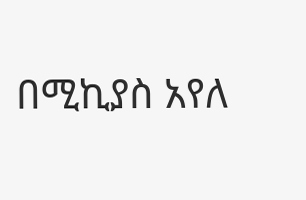በሚኪያስ አየለ